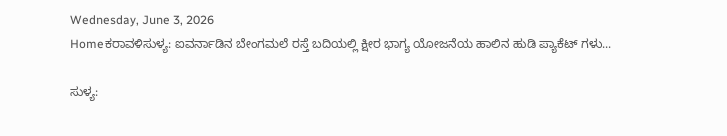Wednesday, June 3, 2026
Homeಕರಾವಳಿಸುಳ್ಯ: ಐವರ್ನಾಡಿನ ಬೇಂಗಮಲೆ ರಸ್ತೆ ಬದಿಯಲ್ಲಿ ಕ್ಷೀರ ಭಾಗ್ಯ ಯೋಜನೆಯ ಹಾಲಿನ ಹುಡಿ ಪ್ಯಾಕೆಟ್ ಗಳು...

ಸುಳ್ಯ: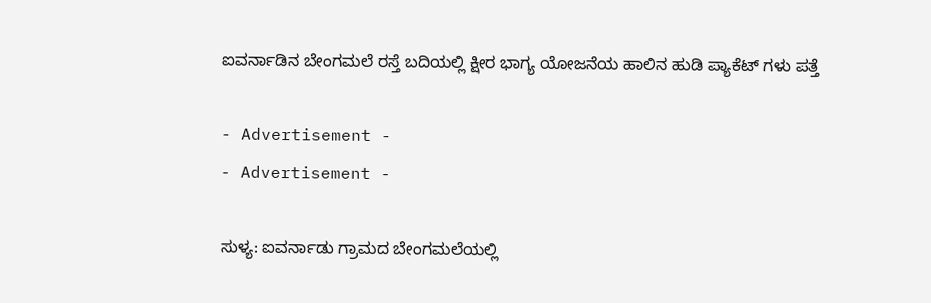ಐವರ್ನಾಡಿನ ಬೇಂಗಮಲೆ ರಸ್ತೆ ಬದಿಯಲ್ಲಿ ಕ್ಷೀರ ಭಾಗ್ಯ ಯೋಜನೆಯ ಹಾಲಿನ ಹುಡಿ ಪ್ಯಾಕೆಟ್ ಗಳು ಪತ್ತೆ

- Advertisement -
- Advertisement -

ಸುಳ್ಯ: ಐವರ್ನಾಡು ಗ್ರಾಮದ ಬೇಂಗಮಲೆಯಲ್ಲಿ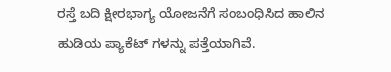ರಸ್ತೆ ಬದಿ ಕ್ಷೀರಭಾಗ್ಯ ಯೋಜನೆಗೆ ಸಂಬಂಧಿಸಿದ ಹಾಲಿನ ಹುಡಿಯ ಪ್ಯಾಕೆಟ್ ಗಳನ್ನು ಪತ್ತೆಯಾಗಿವೆ.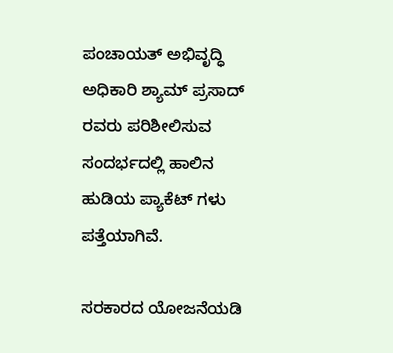ಪಂಚಾಯತ್ ಅಭಿವೃದ್ಧಿ ಅಧಿಕಾರಿ ಶ್ಯಾಮ್ ಪ್ರಸಾದ್ ರವರು ಪರಿಶೀಲಿಸುವ ಸಂದರ್ಭದಲ್ಲಿ ಹಾಲಿನ ಹುಡಿಯ ಪ್ಯಾಕೆಟ್ ಗಳು ಪತ್ತೆಯಾಗಿವೆ.

ಸರಕಾರದ ಯೋಜನೆಯಡಿ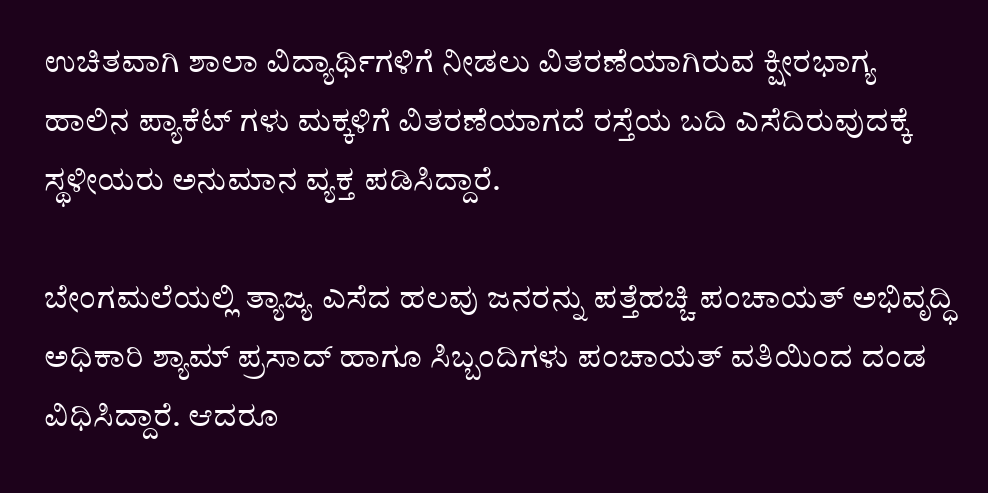ಉಚಿತವಾಗಿ ಶಾಲಾ ವಿದ್ಯಾರ್ಥಿಗಳಿಗೆ ನೀಡಲು ವಿತರಣೆಯಾಗಿರುವ ಕ್ಷೀರಭಾಗ್ಯ ಹಾಲಿನ ಪ್ಯಾಕೆಟ್ ಗಳು ಮಕ್ಕಳಿಗೆ ವಿತರಣೆಯಾಗದೆ ರಸ್ತೆಯ ಬದಿ ಎಸೆದಿರುವುದಕ್ಕೆ ಸ್ಥಳೀಯರು ಅನುಮಾನ ವ್ಯಕ್ತ ಪಡಿಸಿದ್ದಾರೆ.

ಬೇಂಗಮಲೆಯಲ್ಲಿ ತ್ಯಾಜ್ಯ ಎಸೆದ ಹಲವು ಜನರನ್ನು ಪತ್ತೆಹಚ್ಚಿ ಪಂಚಾಯತ್ ಅಭಿವೃದ್ಧಿ ಅಧಿಕಾರಿ ಶ್ಯಾಮ್ ಪ್ರಸಾದ್ ಹಾಗೂ ಸಿಬ್ಬಂದಿಗಳು ಪಂಚಾಯತ್ ವತಿಯಿಂದ ದಂಡ ವಿಧಿಸಿದ್ದಾರೆ. ಆದರೂ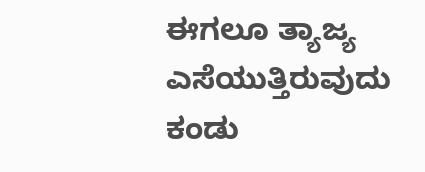ಈಗಲೂ ತ್ಯಾಜ್ಯ ಎಸೆಯುತ್ತಿರುವುದು ಕಂಡು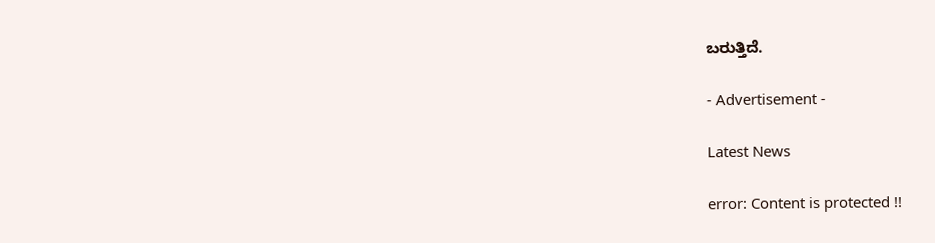ಬರುತ್ತಿದೆ.

- Advertisement -

Latest News

error: Content is protected !!